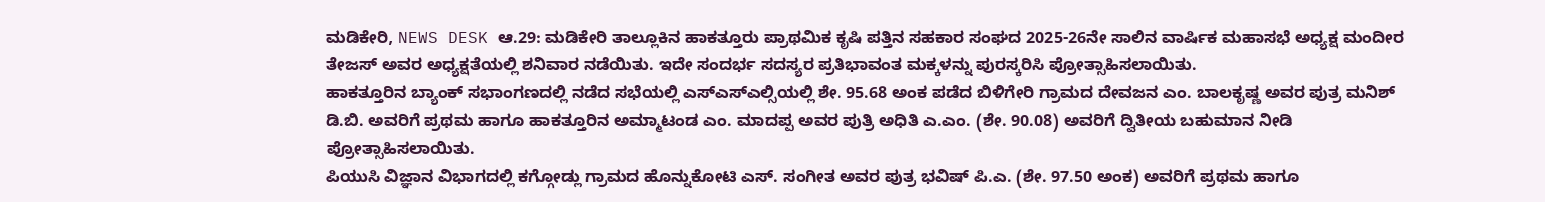ಮಡಿಕೇರಿ, NEWS DESK ಆ.29: ಮಡಿಕೇರಿ ತಾಲ್ಲೂಕಿನ ಹಾಕತ್ತೂರು ಪ್ರಾಥಮಿಕ ಕೃಷಿ ಪತ್ತಿನ ಸಹಕಾರ ಸಂಘದ 2025-26ನೇ ಸಾಲಿನ ವಾರ್ಷಿಕ ಮಹಾಸಭೆ ಅಧ್ಯಕ್ಷ ಮಂದೀರ ತೇಜಸ್ ಅವರ ಅಧ್ಯಕ್ಷತೆಯಲ್ಲಿ ಶನಿವಾರ ನಡೆಯಿತು. ಇದೇ ಸಂದರ್ಭ ಸದಸ್ಯರ ಪ್ರತಿಭಾವಂತ ಮಕ್ಕಳನ್ನು ಪುರಸ್ಕರಿಸಿ ಪ್ರೋತ್ಸಾಹಿಸಲಾಯಿತು.
ಹಾಕತ್ತೂರಿನ ಬ್ಯಾಂಕ್ ಸಭಾಂಗಣದಲ್ಲಿ ನಡೆದ ಸಭೆಯಲ್ಲಿ ಎಸ್ಎಸ್ಎಲ್ಸಿಯಲ್ಲಿ ಶೇ. 95.68 ಅಂಕ ಪಡೆದ ಬಿಳಿಗೇರಿ ಗ್ರಾಮದ ದೇವಜನ ಎಂ. ಬಾಲಕೃಷ್ಣ ಅವರ ಪುತ್ರ ಮನಿಶ್ ಡಿ.ಬಿ. ಅವರಿಗೆ ಪ್ರಥಮ ಹಾಗೂ ಹಾಕತ್ತೂರಿನ ಅಮ್ಮಾಟಂಡ ಎಂ. ಮಾದಪ್ಪ ಅವರ ಪುತ್ರಿ ಅಧಿತಿ ಎ.ಎಂ. (ಶೇ. 90.08) ಅವರಿಗೆ ದ್ವಿತೀಯ ಬಹುಮಾನ ನೀಡಿ ಪ್ರೋತ್ಸಾಹಿಸಲಾಯಿತು.
ಪಿಯುಸಿ ವಿಜ್ಞಾನ ವಿಭಾಗದಲ್ಲಿ ಕಗ್ಗೋಡ್ಲು ಗ್ರಾಮದ ಹೊನ್ನುಕೋಟಿ ಎಸ್. ಸಂಗೀತ ಅವರ ಪುತ್ರ ಭವಿಷ್ ಪಿ.ಎ. (ಶೇ. 97.50 ಅಂಕ) ಅವರಿಗೆ ಪ್ರಥಮ ಹಾಗೂ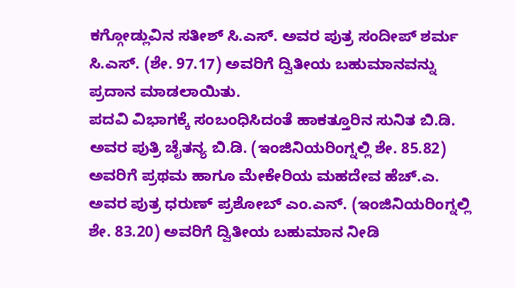ಕಗ್ಗೋಡ್ಲುವಿನ ಸತೀಶ್ ಸಿ.ಎಸ್. ಅವರ ಪುತ್ರ ಸಂದೀಪ್ ಶರ್ಮ ಸಿ.ಎಸ್. (ಶೇ. 97.17) ಅವರಿಗೆ ದ್ವಿತೀಯ ಬಹುಮಾನವನ್ನು ಪ್ರದಾನ ಮಾಡಲಾಯಿತು.
ಪದವಿ ವಿಭಾಗಕ್ಕೆ ಸಂಬಂಧಿಸಿದಂತೆ ಹಾಕತ್ತೂರಿನ ಸುನಿತ ಬಿ.ಡಿ. ಅವರ ಪುತ್ರಿ ಚೈತನ್ಯ ಬಿ.ಡಿ. (ಇಂಜಿನಿಯರಿಂಗ್ನಲ್ಲಿ ಶೇ. 85.82) ಅವರಿಗೆ ಪ್ರಥಮ ಹಾಗೂ ಮೇಕೇರಿಯ ಮಹದೇವ ಹೆಚ್.ಎ. ಅವರ ಪುತ್ರ ಧರುಣ್ ಪ್ರಶೋಬ್ ಎಂ.ಎನ್. (ಇಂಜಿನಿಯರಿಂಗ್ನಲ್ಲಿ ಶೇ. 83.20) ಅವರಿಗೆ ದ್ವಿತೀಯ ಬಹುಮಾನ ನೀಡಿ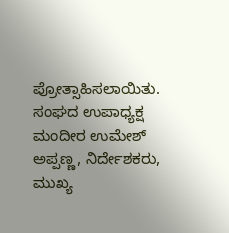ಪ್ರೋತ್ಸಾಹಿಸಲಾಯಿತು.
ಸಂಘದ ಉಪಾಧ್ಯಕ್ಷ ಮಂದೀರ ಉಮೇಶ್ ಅಪ್ಪಣ್ಣ, ನಿರ್ದೇಶಕರು, ಮುಖ್ಯ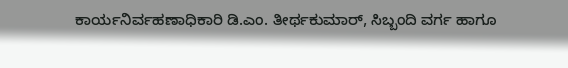ಕಾರ್ಯನಿರ್ವಹಣಾಧಿಕಾರಿ ಡಿ.ಎಂ. ತೀರ್ಥಕುಮಾರ್, ಸಿಬ್ಬಂದಿ ವರ್ಗ ಹಾಗೂ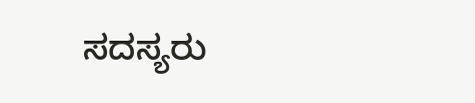ಸದಸ್ಯರು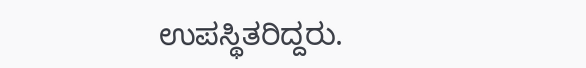ಉಪಸ್ಥಿತರಿದ್ದರು.